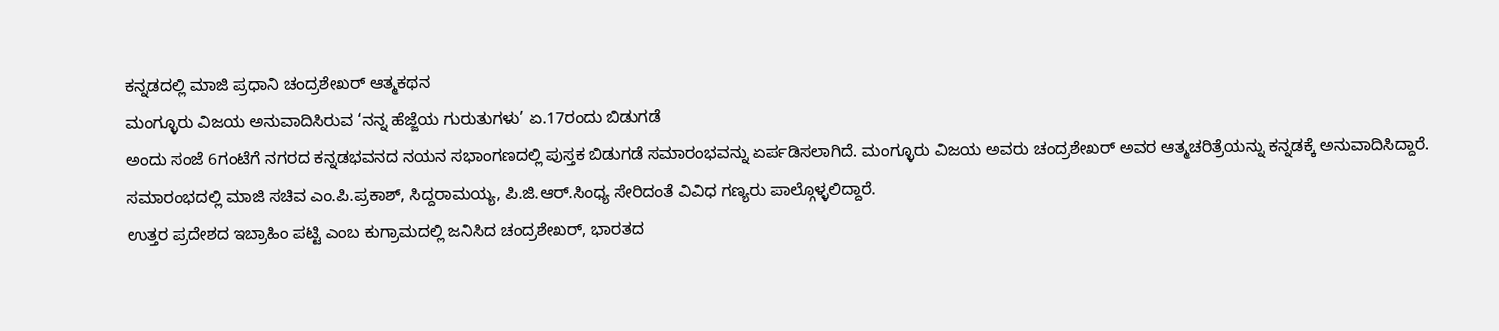ಕನ್ನಡದಲ್ಲಿ ಮಾಜಿ ಪ್ರಧಾನಿ ಚಂದ್ರಶೇಖರ್ ಆತ್ಮಕಥನ
ಮಂಗ್ಳೂರು ವಿಜಯ ಅನುವಾದಿಸಿರುವ ‘ನನ್ನ ಹೆಜ್ಜೆಯ ಗುರುತುಗಳು’ ಏ.17ರಂದು ಬಿಡುಗಡೆ
ಅಂದು ಸಂಜೆ 6ಗಂಟೆಗೆ ನಗರದ ಕನ್ನಡಭವನದ ನಯನ ಸಭಾಂಗಣದಲ್ಲಿ ಪುಸ್ತಕ ಬಿಡುಗಡೆ ಸಮಾರಂಭವನ್ನು ಏರ್ಪಡಿಸಲಾಗಿದೆ. ಮಂಗ್ಳೂರು ವಿಜಯ ಅವರು ಚಂದ್ರಶೇಖರ್ ಅವರ ಆತ್ಮಚರಿತ್ರೆಯನ್ನು ಕನ್ನಡಕ್ಕೆ ಅನುವಾದಿಸಿದ್ದಾರೆ.
ಸಮಾರಂಭದಲ್ಲಿ ಮಾಜಿ ಸಚಿವ ಎಂ.ಪಿ.ಪ್ರಕಾಶ್, ಸಿದ್ದರಾಮಯ್ಯ, ಪಿ.ಜಿ.ಆರ್.ಸಿಂಧ್ಯ ಸೇರಿದಂತೆ ವಿವಿಧ ಗಣ್ಯರು ಪಾಲ್ಗೊಳ್ಳಲಿದ್ದಾರೆ.
ಉತ್ತರ ಪ್ರದೇಶದ ಇಬ್ರಾಹಿಂ ಪಟ್ಟಿ ಎಂಬ ಕುಗ್ರಾಮದಲ್ಲಿ ಜನಿಸಿದ ಚಂದ್ರಶೇಖರ್, ಭಾರತದ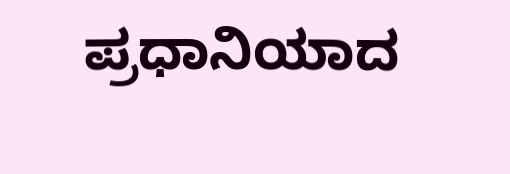ಪ್ರಧಾನಿಯಾದ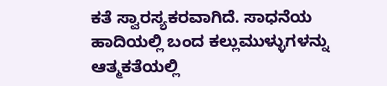ಕತೆ ಸ್ವಾರಸ್ಯಕರವಾಗಿದೆ. ಸಾಧನೆಯ ಹಾದಿಯಲ್ಲಿ ಬಂದ ಕಲ್ಲುಮುಳ್ಳುಗಳನ್ನು ಆತ್ಮಕತೆಯಲ್ಲಿ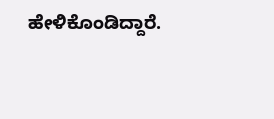ಹೇಳಿಕೊಂಡಿದ್ದಾರೆ.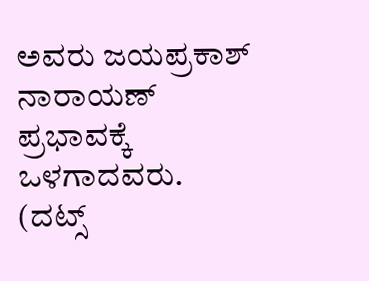ಅವರು ಜಯಪ್ರಕಾಶ್ ನಾರಾಯಣ್ ಪ್ರಭಾವಕ್ಕೆ ಒಳಗಾದವರು.
(ದಟ್ಸ್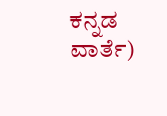ಕನ್ನಡ ವಾರ್ತೆ)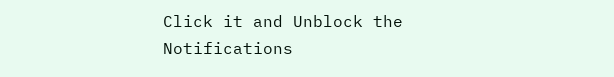Click it and Unblock the Notifications